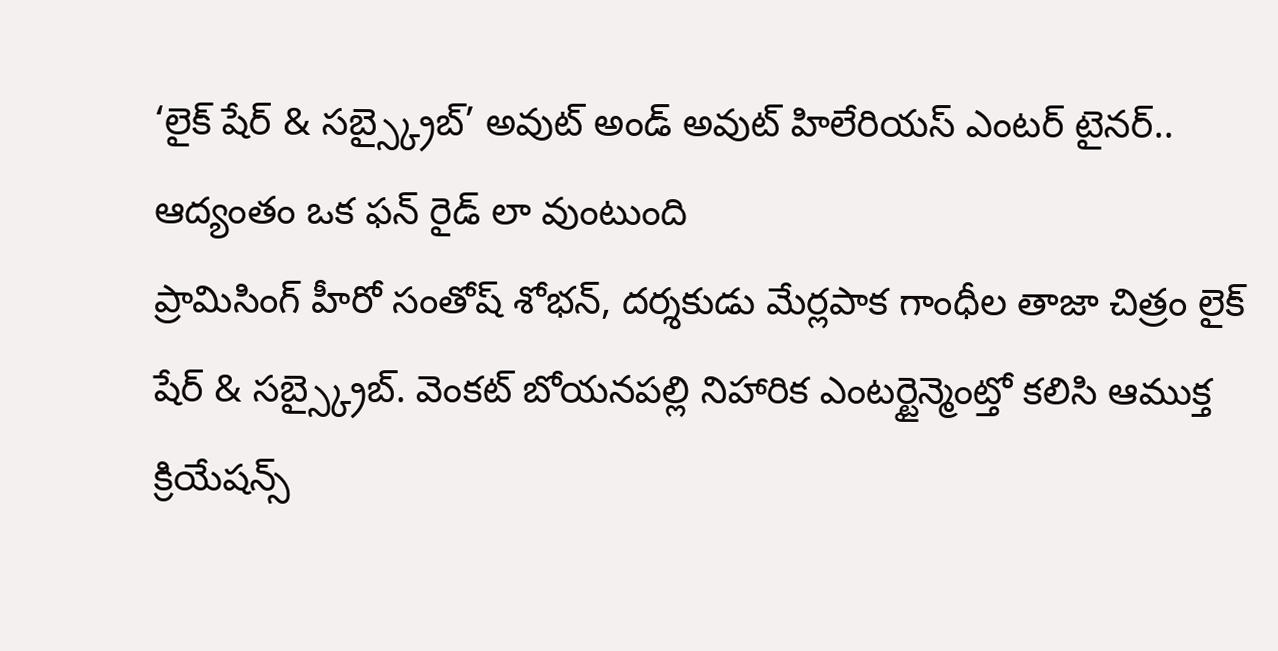‘లైక్ షేర్ & సబ్స్క్రైబ్’ అవుట్ అండ్ అవుట్ హిలేరియస్ ఎంటర్ టైనర్.. ఆద్యంతం ఒక ఫన్ రైడ్ లా వుంటుంది
ప్రామిసింగ్ హీరో సంతోష్ శోభన్, దర్శకుడు మేర్లపాక గాంధీల తాజా చిత్రం లైక్ షేర్ & సబ్స్క్రైబ్. వెంకట్ బోయనపల్లి నిహారిక ఎంటర్టైన్మెంట్తో కలిసి ఆముక్త క్రియేషన్స్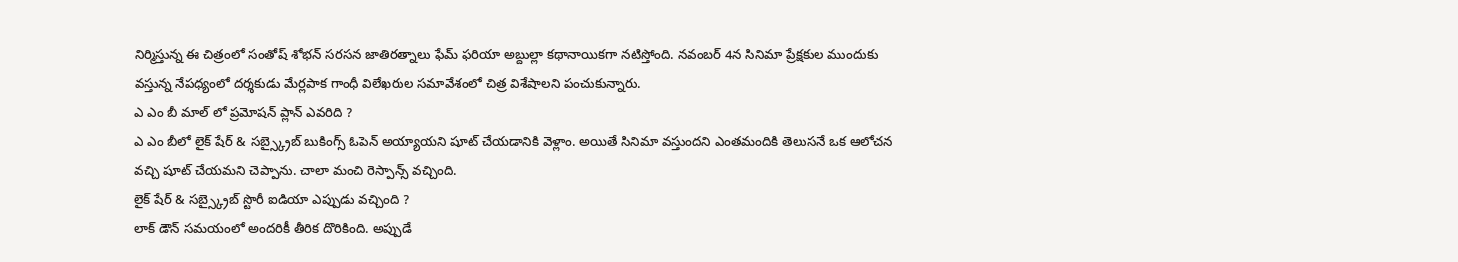నిర్మిస్తున్న ఈ చిత్రంలో సంతోష్ శోభన్ సరసన జాతిరత్నాలు ఫేమ్ ఫరియా అబ్దుల్లా కథానాయికగా నటిస్తోంది. నవంబర్ 4న సినిమా ప్రేక్షకుల ముందుకు వస్తున్న నేపధ్యంలో దర్శకుడు మేర్లపాక గాంధీ విలేఖరుల సమావేశంలో చిత్ర విశేషాలని పంచుకున్నారు.
ఎ ఎం బీ మాల్ లో ప్రమోషన్ ప్లాన్ ఎవరిది ?
ఎ ఎం బీలో లైక్ షేర్ & సబ్స్క్రైబ్ బుకింగ్స్ ఓపెన్ అయ్యాయని షూట్ చేయడానికి వెళ్లాం. అయితే సినిమా వస్తుందని ఎంతమందికి తెలుసనే ఒక ఆలోచన వచ్చి షూట్ చేయమని చెప్పాను. చాలా మంచి రెస్పాన్స్ వచ్చింది.
లైక్ షేర్ & సబ్స్క్రైబ్ స్టొరీ ఐడియా ఎప్పుడు వచ్చింది ?
లాక్ డౌన్ సమయంలో అందరికీ తీరిక దొరికింది. అప్పుడే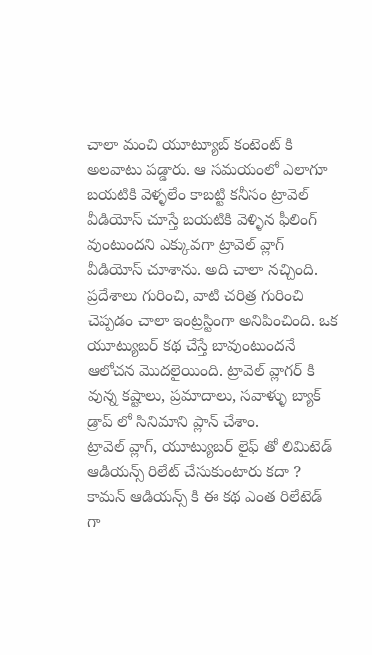చాలా మంచి యూట్యూబ్ కంటెంట్ కి అలవాటు పడ్డారు. ఆ సమయంలో ఎలాగూ బయటికి వెళ్ళలేం కాబట్టి కనీసం ట్రావెల్ వీడియోస్ చూస్తే బయటికి వెళ్ళిన ఫీలింగ్ వుంటుందని ఎక్కువగా ట్రావెల్ వ్లాగ్ వీడియోస్ చూశాను. అది చాలా నచ్చింది. ప్రదేశాలు గురించి, వాటి చరిత్ర గురించి చెప్పడం చాలా ఇంట్రస్టింగా అనిపించింది. ఒక యూట్యుబర్ కథ చేస్తే బావుంటుందనే ఆలోచన మొదలైయింది. ట్రావెల్ వ్లాగర్ కి వున్న కష్టాలు, ప్రమాదాలు, సవాళ్ళు బ్యాక్ డ్రాప్ లో సినిమాని ప్లాన్ చేశాం.
ట్రావెల్ వ్లాగ్, యూట్యుబర్ లైఫ్ తో లిమిటెడ్ ఆడియన్స్ రిలేట్ చేసుకుంటారు కదా ? కామన్ ఆడియన్స్ కి ఈ కథ ఎంత రిలేటెడ్ గా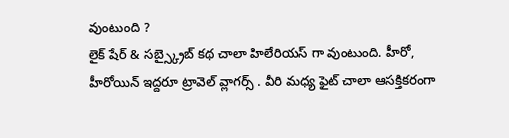వుంటుంది ?
లైక్ షేర్ & సబ్స్క్రైబ్ కథ చాలా హిలేరియస్ గా వుంటుంది. హీరో, హీరోయిన్ ఇద్దరూ ట్రావెల్ వ్లాగర్స్ . వీరి మధ్య ఫైట్ చాలా ఆసక్తికరంగా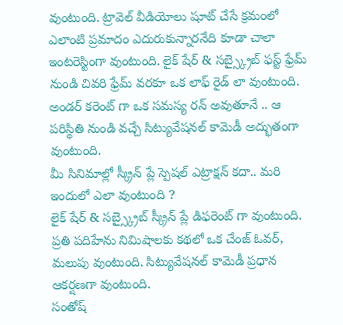వుంటుంది. ట్రావెల్ వీడియోలు షూట్ చేసే క్రమంలో ఎలాంటి ప్రమాదం ఎదురుకున్నారనేది కూడా చాలా ఇంటరెస్టింగా వుంటుంది. లైక్ షేర్ & సబ్స్క్రైబ్ ఫస్ట్ ఫ్రేమ్ నుండి చివరి ఫ్రేమ్ వరకూ ఒక లాఫ్ రైడ్ లా వుంటుంది. అండర్ కరెంట్ గా ఒక సమస్య రన్ అవుతూనే .. ఆ పరిస్థితి నుండి వచ్చే సిట్యువేషనల్ కామెడీ అద్భుతంగా వుంటుంది.
మీ సినిమాల్లో స్క్రీన్ ప్లే స్పెషల్ ఎట్రాక్షన్ కదా.. మరి ఇందులో ఎలా వుంటుంది ?
లైక్ షేర్ & సబ్స్క్రైబ్ స్క్రీన్ ప్లే డిఫరెంట్ గా వుంటుంది. ప్రతి పదిహేను నిమిషాలకు కథలో ఒక చేంజ్ ఓవర్, మలుపు వుంటుంది. సిట్యువేషనల్ కామెడీ ప్రధాన ఆకర్షణగా వుంటుంది.
సంతోష్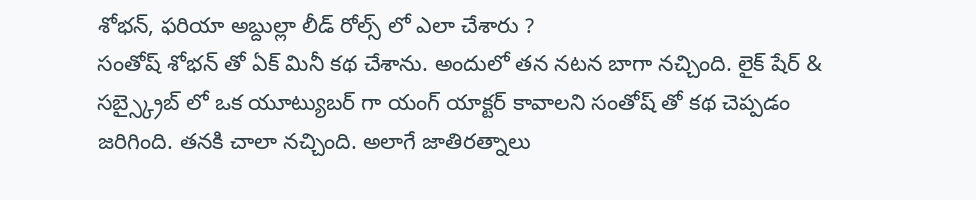శోభన్, ఫరియా అబ్దుల్లా లీడ్ రోల్స్ లో ఎలా చేశారు ?
సంతోష్ శోభన్ తో ఏక్ మినీ కథ చేశాను. అందులో తన నటన బాగా నచ్చింది. లైక్ షేర్ & సబ్స్క్రైబ్ లో ఒక యూట్యుబర్ గా యంగ్ యాక్టర్ కావాలని సంతోష్ తో కథ చెప్పడం జరిగింది. తనకి చాలా నచ్చింది. అలాగే జాతిరత్నాలు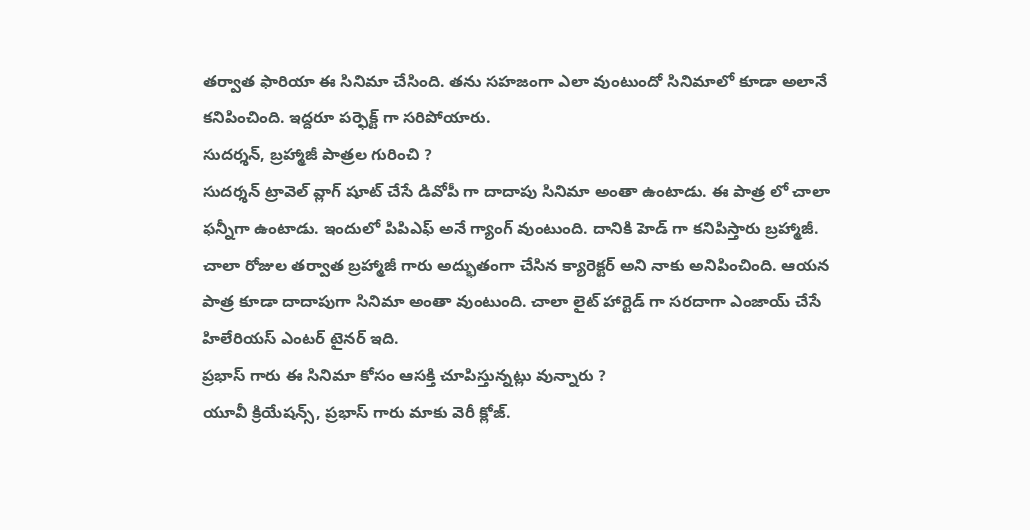తర్వాత ఫారియా ఈ సినిమా చేసింది. తను సహజంగా ఎలా వుంటుందో సినిమాలో కూడా అలానే కనిపించింది. ఇద్దరూ పర్ఫెక్ట్ గా సరిపోయారు.
సుదర్శన్, బ్రహ్మాజీ పాత్రల గురించి ?
సుదర్శన్ ట్రావెల్ వ్లాగ్ షూట్ చేసే డివోపీ గా దాదాపు సినిమా అంతా ఉంటాడు. ఈ పాత్ర లో చాలా ఫన్నీగా ఉంటాడు. ఇందులో పిపిఎఫ్ అనే గ్యాంగ్ వుంటుంది. దానికి హెడ్ గా కనిపిస్తారు బ్రహ్మాజీ. చాలా రోజుల తర్వాత బ్రహ్మాజీ గారు అద్భుతంగా చేసిన క్యారెక్టర్ అని నాకు అనిపించింది. ఆయన పాత్ర కూడా దాదాపుగా సినిమా అంతా వుంటుంది. చాలా లైట్ హార్టెడ్ గా సరదాగా ఎంజాయ్ చేసే హిలేరియస్ ఎంటర్ టైనర్ ఇది.
ప్రభాస్ గారు ఈ సినిమా కోసం ఆసక్తి చూపిస్తున్నట్లు వున్నారు ?
యూవీ క్రియేషన్స్, ప్రభాస్ గారు మాకు వెరీ క్లోజ్.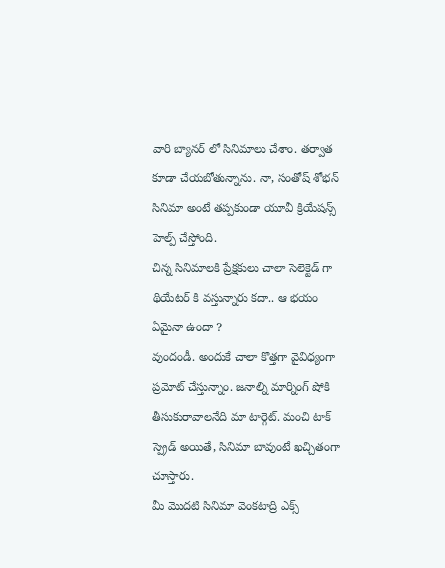వారి బ్యానర్ లో సినిమాలు చేశాం. తర్వాత కూడా చేయబోతున్నాను. నా, సంతోష్ శోభన్ సినిమా అంటే తప్పకుండా యూవీ క్రియేషన్స్ హెల్ప్ చేస్తోంది.
చిన్న సినిమాలకి ప్రేక్షకులు చాలా సెలెక్టెడ్ గా థియేటర్ కి వస్తున్నారు కదా.. ఆ భయం ఏమైనా ఉందా ?
వుందండీ. అందుకే చాలా కొత్తగా వైవిధ్యంగా ప్రమోట్ చేస్తున్నాం. జనాల్ని మార్నింగ్ షోకి తీసుకురావాలనేది మా టార్గెట్. మంచి టాక్ స్ప్రెడ్ అయితే, సినిమా బావుంటే ఖచ్చితంగా చూస్తారు.
మీ మొదటి సినిమా వెంకటాద్రి ఎక్స్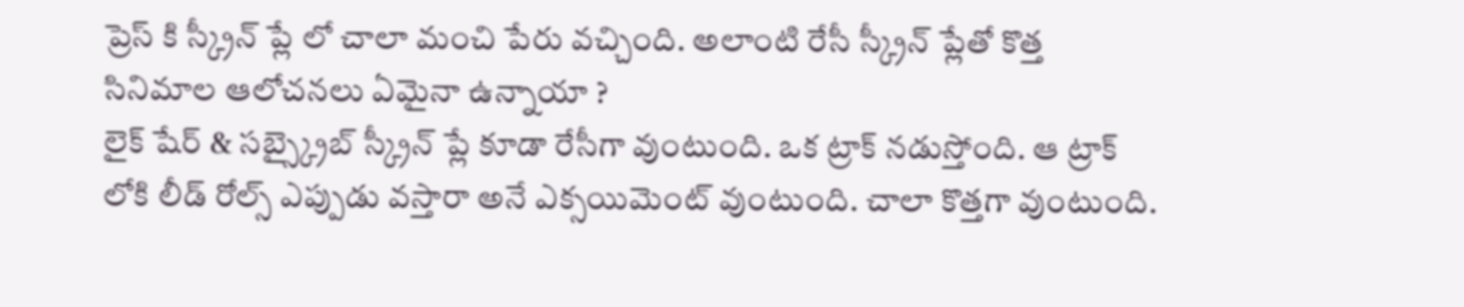ప్రెస్ కి స్క్రీన్ ప్లే లో చాలా మంచి పేరు వచ్చింది. అలాంటి రేసీ స్క్రీన్ ప్లేతో కొత్త సినిమాల ఆలోచనలు ఏమైనా ఉన్నాయా ?
లైక్ షేర్ & సబ్స్క్రైబ్ స్క్రీన్ ప్లే కూడా రేసీగా వుంటుంది. ఒక ట్రాక్ నడుస్తోంది. ఆ ట్రాక్ లోకి లీడ్ రోల్స్ ఎప్పుడు వస్తారా అనే ఎక్సయిమెంట్ వుంటుంది. చాలా కొత్తగా వుంటుంది.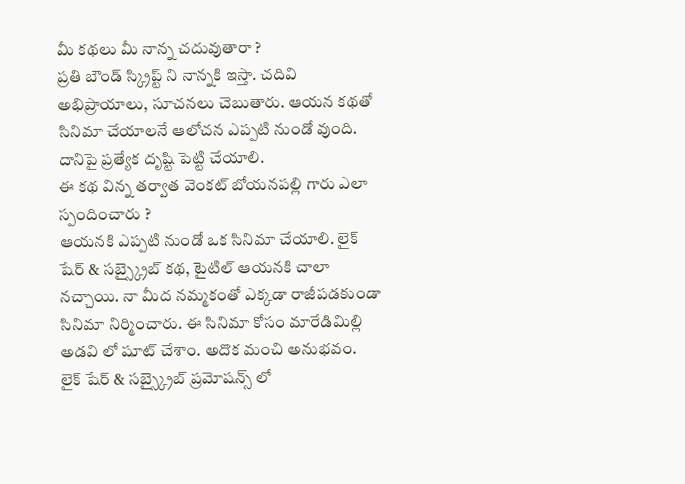మీ కథలు మీ నాన్న చదువుతారా ?
ప్రతి బౌండ్ స్క్రిప్ట్ ని నాన్నకి ఇస్తా. చదివి అభిప్రాయాలు, సూచనలు చెబుతారు. ఆయన కథతో సినిమా చేయాలనే ఆలోచన ఎప్పటి నుండో వుంది. దానిపై ప్రత్యేక దృష్టి పెట్టి చేయాలి.
ఈ కథ విన్న తర్వాత వెంకట్ బోయనపల్లి గారు ఎలా స్పందించారు ?
ఆయనకి ఎప్పటి నుండో ఒక సినిమా చేయాలి. లైక్ షేర్ & సబ్స్క్రైబ్ కథ, టైటిల్ ఆయనకి చాలా నచ్చాయి. నా మీద నమ్మకంతో ఎక్కడా రాజీపడకుండా సినిమా నిర్మించారు. ఈ సినిమా కోసం మారేడిమిల్లి అడవి లో షూట్ చేశాం. అదొక మంచి అనుభవం.
లైక్ షేర్ & సబ్స్క్రైబ్ ప్రమోషన్స్ లో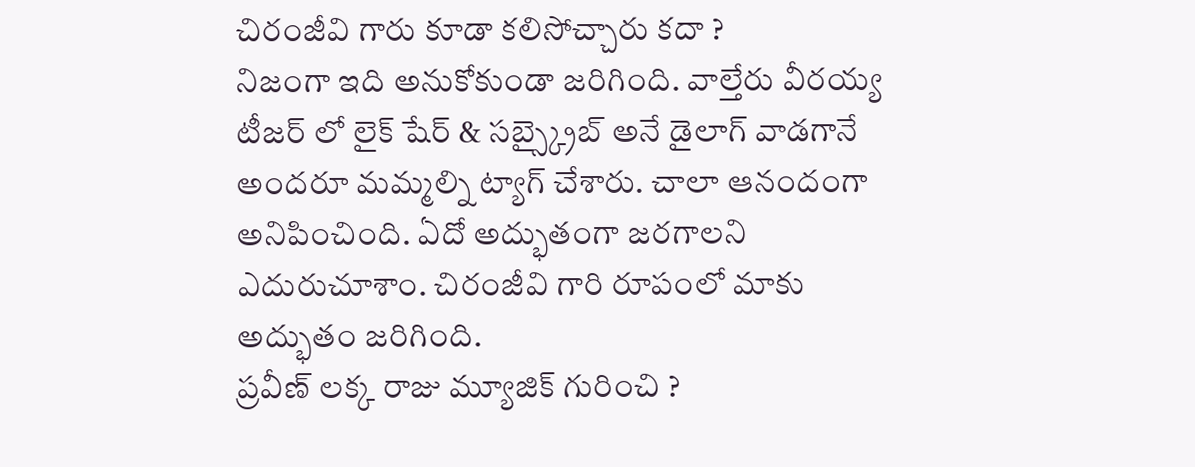చిరంజీవి గారు కూడా కలిసోచ్చారు కదా ?
నిజంగా ఇది అనుకోకుండా జరిగింది. వాల్తేరు వీరయ్య టీజర్ లో లైక్ షేర్ & సబ్స్క్రైబ్ అనే డైలాగ్ వాడగానే అందరూ మమ్మల్ని ట్యాగ్ చేశారు. చాలా ఆనందంగా అనిపించింది. ఏదో అద్భుతంగా జరగాలని ఎదురుచూశాం. చిరంజీవి గారి రూపంలో మాకు అద్భుతం జరిగింది.
ప్రవీణ్ లక్క రాజు మ్యూజిక్ గురించి ?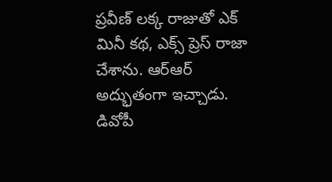ప్రవీణ్ లక్క రాజుతో ఎక్ మినీ కథ, ఎక్స్ ప్రెస్ రాజా చేశాను. ఆర్ఆర్ అద్భుతంగా ఇచ్చాడు. డివోపీ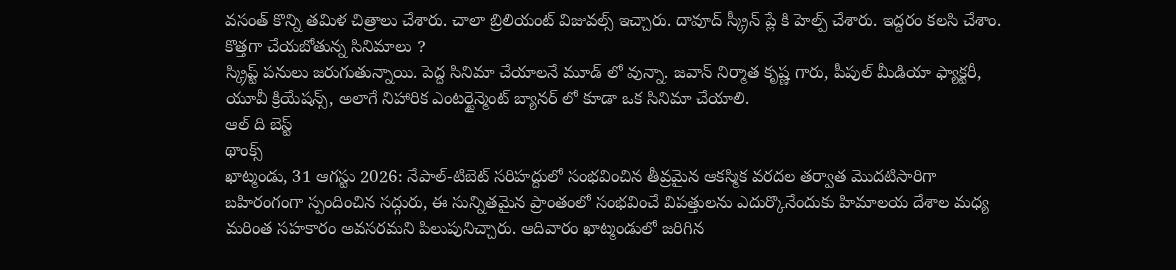వసంత్ కొన్ని తమిళ చిత్రాలు చేశారు. చాలా బ్రిలియంట్ విజువల్స్ ఇచ్చారు. దావూద్ స్క్రీన్ ప్లే కి హెల్ప్ చేశారు. ఇద్దరం కలసి చేశాం.
కొత్తగా చేయబోతున్న సినిమాలు ?
స్క్రిప్ట్ పనులు జరుగుతున్నాయి. పెద్ద సినిమా చేయాలనే మూడ్ లో వున్నా. జవాన్ నిర్మాత కృష్ణ గారు, పీపుల్ మీడియా ఫ్యాక్టరీ, యూవీ క్రియేషన్స్, అలాగే నిహారిక ఎంటర్టైన్మెంట్ బ్యానర్ లో కూడా ఒక సినిమా చేయాలి.
ఆల్ ది బెస్ట్
థాంక్స్
ఖాట్మండు, 31 ఆగస్టు 2026: నేపాల్-టిబెట్ సరిహద్దులో సంభవించిన తీవ్రమైన ఆకస్మిక వరదల తర్వాత మొదటిసారిగా బహిరంగంగా స్పందించిన సద్గురు, ఈ సున్నితమైన ప్రాంతంలో సంభవించే విపత్తులను ఎదుర్కొనేందుకు హిమాలయ దేశాల మధ్య మరింత సహకారం అవసరమని పిలుపునిచ్చారు. ఆదివారం ఖాట్మండులో జరిగిన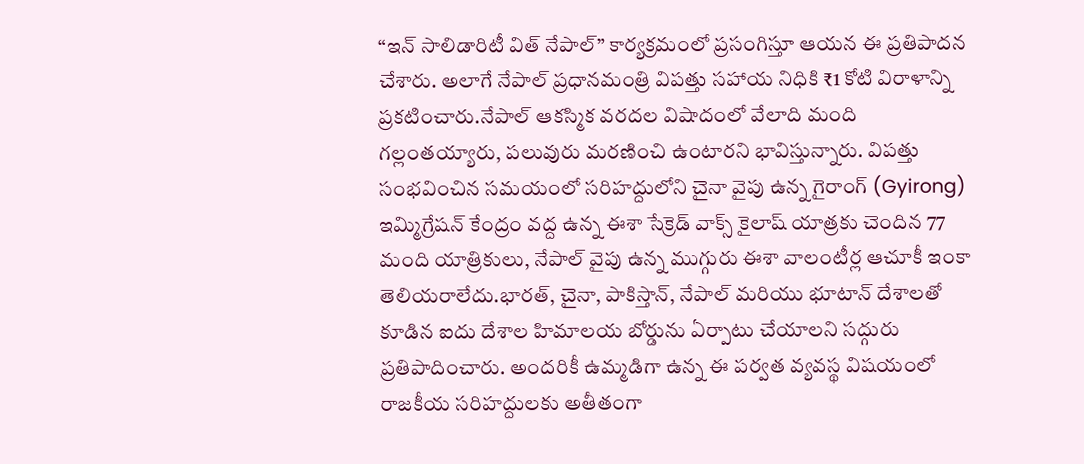“ఇన్ సాలిడారిటీ విత్ నేపాల్” కార్యక్రమంలో ప్రసంగిస్తూ ఆయన ఈ ప్రతిపాదన చేశారు. అలాగే నేపాల్ ప్రధానమంత్రి విపత్తు సహాయ నిధికి ₹1 కోటి విరాళాన్ని ప్రకటించారు.నేపాల్ ఆకస్మిక వరదల విషాదంలో వేలాది మంది గల్లంతయ్యారు, పలువురు మరణించి ఉంటారని భావిస్తున్నారు. విపత్తు సంభవించిన సమయంలో సరిహద్దులోని చైనా వైపు ఉన్న గైరాంగ్ (Gyirong) ఇమ్మిగ్రేషన్ కేంద్రం వద్ద ఉన్న ఈశా సేక్రెడ్ వాక్స్ కైలాష్ యాత్రకు చెందిన 77 మంది యాత్రికులు, నేపాల్ వైపు ఉన్న ముగ్గురు ఈశా వాలంటీర్ల ఆచూకీ ఇంకా తెలియరాలేదు.భారత్, చైనా, పాకిస్తాన్, నేపాల్ మరియు భూటాన్ దేశాలతో కూడిన ఐదు దేశాల హిమాలయ బోర్డును ఏర్పాటు చేయాలని సద్గురు ప్రతిపాదించారు. అందరికీ ఉమ్మడిగా ఉన్న ఈ పర్వత వ్యవస్థ విషయంలో రాజకీయ సరిహద్దులకు అతీతంగా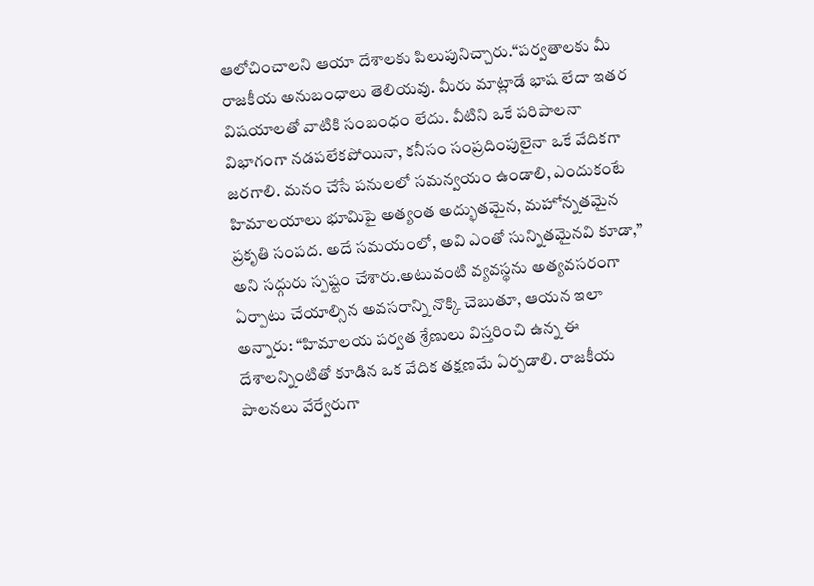ఆలోచించాలని ఆయా దేశాలకు పిలుపునిచ్చారు.“పర్వతాలకు మీ రాజకీయ అనుబంధాలు తెలియవు. మీరు మాట్లాడే భాష లేదా ఇతర విషయాలతో వాటికి సంబంధం లేదు. వీటిని ఒకే పరిపాలనా విభాగంగా నడపలేకపోయినా, కనీసం సంప్రదింపులైనా ఒకే వేదికగా జరగాలి. మనం చేసే పనులలో సమన్వయం ఉండాలి, ఎందుకంటే హిమాలయాలు భూమిపై అత్యంత అద్భుతమైన, మహోన్నతమైన ప్రకృతి సంపద. అదే సమయంలో, అవి ఎంతో సున్నితమైనవి కూడా,” అని సద్గురు స్పష్టం చేశారు.అటువంటి వ్యవస్థను అత్యవసరంగా ఏర్పాటు చేయాల్సిన అవసరాన్ని నొక్కి చెబుతూ, ఆయన ఇలా అన్నారు: “హిమాలయ పర్వత శ్రేణులు విస్తరించి ఉన్న ఈ దేశాలన్నింటితో కూడిన ఒక వేదిక తక్షణమే ఏర్పడాలి. రాజకీయ పాలనలు వేర్వేరుగా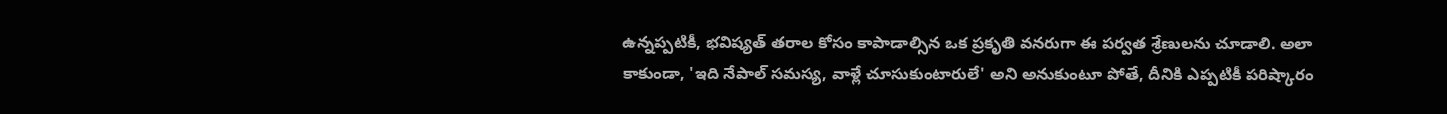ఉన్నప్పటికీ, భవిష్యత్ తరాల కోసం కాపాడాల్సిన ఒక ప్రకృతి వనరుగా ఈ పర్వత శ్రేణులను చూడాలి. అలా కాకుండా, 'ఇది నేపాల్ సమస్య, వాళ్లే చూసుకుంటారులే' అని అనుకుంటూ పోతే, దీనికి ఎప్పటికీ పరిష్కారం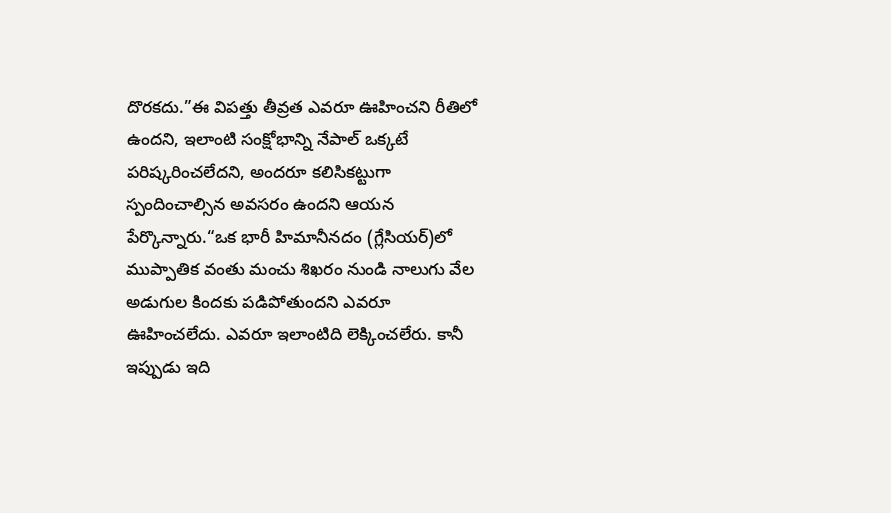దొరకదు.”ఈ విపత్తు తీవ్రత ఎవరూ ఊహించని రీతిలో ఉందని, ఇలాంటి సంక్షోభాన్ని నేపాల్ ఒక్కటే పరిష్కరించలేదని, అందరూ కలిసికట్టుగా స్పందించాల్సిన అవసరం ఉందని ఆయన పేర్కొన్నారు.“ఒక భారీ హిమానీనదం (గ్లేసియర్)లో ముప్పాతిక వంతు మంచు శిఖరం నుండి నాలుగు వేల అడుగుల కిందకు పడిపోతుందని ఎవరూ ఊహించలేదు. ఎవరూ ఇలాంటిది లెక్కించలేరు. కానీ ఇప్పుడు ఇది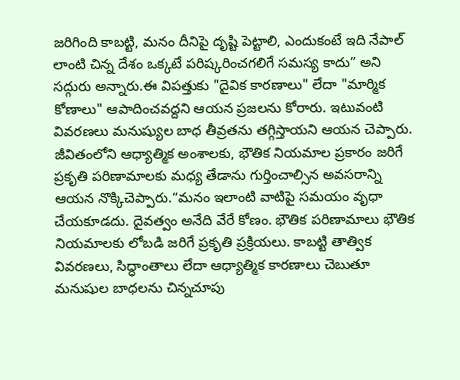జరిగింది కాబట్టి, మనం దీనిపై దృష్టి పెట్టాలి, ఎందుకంటే ఇది నేపాల్ లాంటి చిన్న దేశం ఒక్కటే పరిష్కరించగలిగే సమస్య కాదు” అని సద్గురు అన్నారు.ఈ విపత్తుకు "దైవిక కారణాలు" లేదా "మార్మిక కోణాలు" ఆపాదించవద్దని ఆయన ప్రజలను కోరారు. ఇటువంటి వివరణలు మనుష్యుల బాధ తీవ్రతను తగ్గిస్తాయని ఆయన చెప్పారు. జీవితంలోని ఆధ్యాత్మిక అంశాలకు, భౌతిక నియమాల ప్రకారం జరిగే ప్రకృతి పరిణామాలకు మధ్య తేడాను గుర్తించాల్సిన అవసరాన్ని ఆయన నొక్కిచెప్పారు.“మనం ఇలాంటి వాటిపై సమయం వృధా చేయకూడదు. దైవత్వం అనేది వేరే కోణం. భౌతిక పరిణామాలు భౌతిక నియమాలకు లోబడి జరిగే ప్రకృతి ప్రక్రియలు. కాబట్టి తాత్విక వివరణలు, సిద్ధాంతాలు లేదా ఆధ్యాత్మిక కారణాలు చెబుతూ మనుషుల బాధలను చిన్నచూపు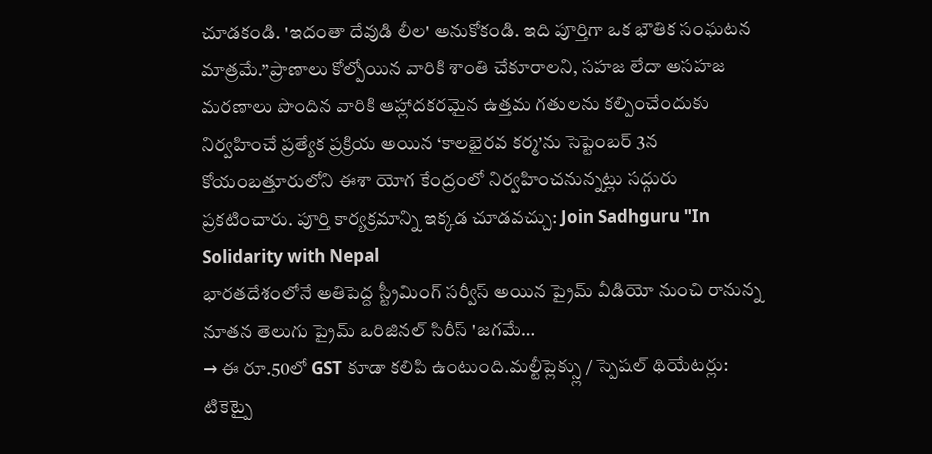చూడకండి. 'ఇదంతా దేవుడి లీల' అనుకోకండి. ఇది పూర్తిగా ఒక భౌతిక సంఘటన మాత్రమే.”ప్రాణాలు కోల్పోయిన వారికి శాంతి చేకూరాలని, సహజ లేదా అసహజ మరణాలు పొందిన వారికి ఆహ్లాదకరమైన ఉత్తమ గతులను కల్పించేందుకు నిర్వహించే ప్రత్యేక ప్రక్రియ అయిన ‘కాలభైరవ కర్మ’ను సెప్టెంబర్ 3న కోయంబత్తూరులోని ఈశా యోగ కేంద్రంలో నిర్వహించనున్నట్లు సద్గురు ప్రకటించారు. పూర్తి కార్యక్రమాన్ని ఇక్కడ చూడవచ్చు: Join Sadhguru "In Solidarity with Nepal
భారతదేశంలోనే అతిపెద్ద స్ట్రీమింగ్ సర్వీస్ అయిన ప్రైమ్ వీడియో నుంచి రానున్న నూతన తెలుగు ప్రైమ్ ఒరిజినల్ సిరీస్ 'జగమే…
→ ఈ రూ.50లో GST కూడా కలిపి ఉంటుంది.మల్టీప్లెక్స్లు / స్పెషల్ థియేటర్లు: టికెట్పై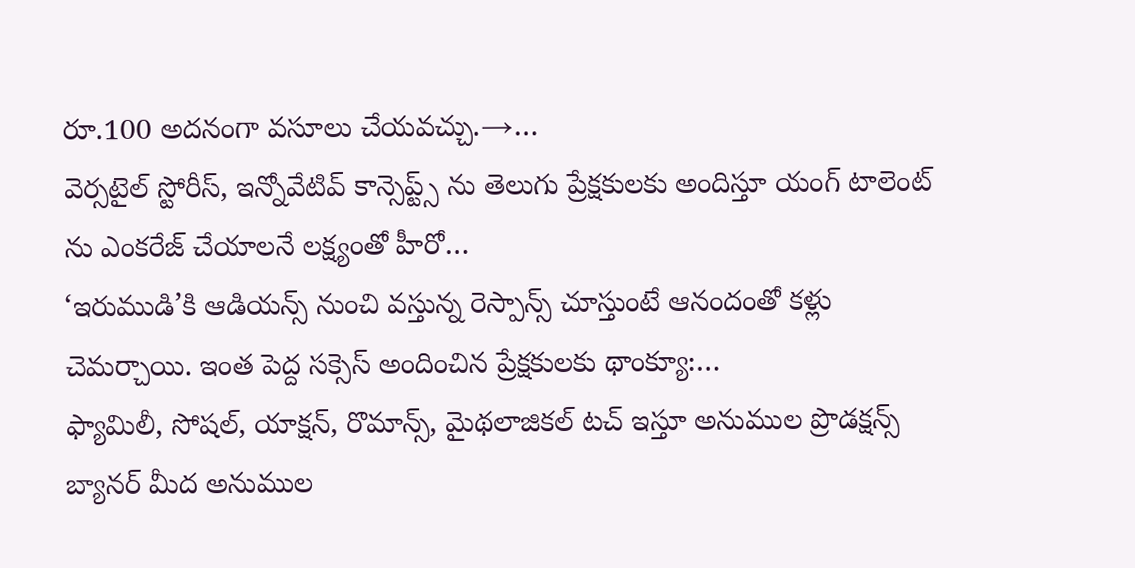రూ.100 అదనంగా వసూలు చేయవచ్చు.→…
వెర్సటైల్ స్టోరీస్, ఇన్నోవేటివ్ కాన్సెప్ట్స్ ను తెలుగు ప్రేక్షకులకు అందిస్తూ యంగ్ టాలెంట్ ను ఎంకరేజ్ చేయాలనే లక్ష్యంతో హీరో…
‘ఇరుముడి’కి ఆడియన్స్ నుంచి వస్తున్న రెస్పాన్స్ చూస్తుంటే ఆనందంతో కళ్లు చెమర్చాయి. ఇంత పెద్ద సక్సెస్ అందించిన ప్రేక్షకులకు థాంక్యూ:…
ఫ్యామిలీ, సోషల్, యాక్షన్, రొమాన్స్, మైథలాజికల్ టచ్ ఇస్తూ అనుముల ప్రొడక్షన్స్ బ్యానర్ మీద అనుముల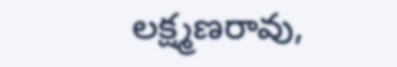లక్ష్మణరావు,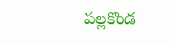పల్లకొండ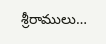శ్రీరాములు…